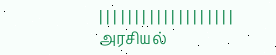| | | | | | | | | | | | | | | | | | |
அரசியல்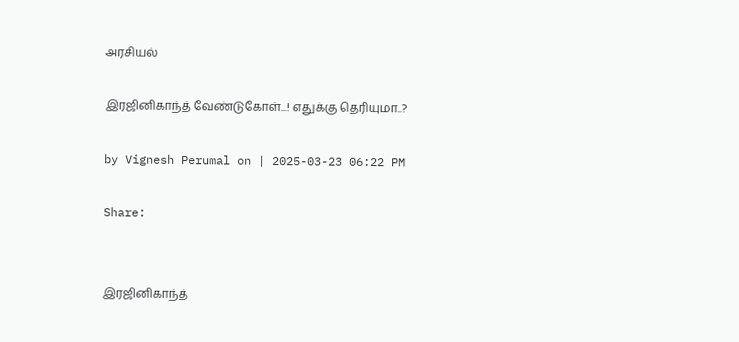அரசியல்

இரஜினிகாந்த் வேண்டுகோள்...! எதுக்கு தெரியுமா..?

by Vignesh Perumal on | 2025-03-23 06:22 PM

Share:


இரஜினிகாந்த்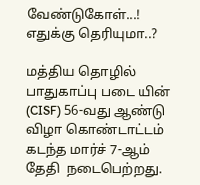வேண்டுகோள்...!  எதுக்கு தெரியுமா..?

மத்திய தொழில் பாதுகாப்பு படை யின் (CISF) 56-வது ஆண்டு விழா கொண்டாட்டம்  கடந்த மார்ச் 7-ஆம் தேதி  நடைபெற்றது.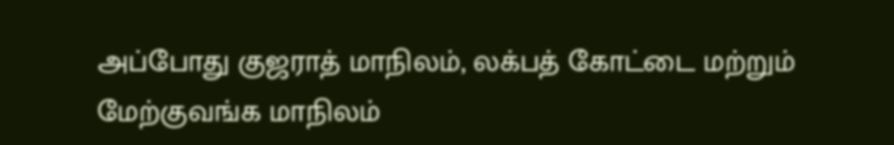அப்போது குஜராத் மாநிலம், லக்பத் கோட்டை மற்றும் மேற்குவங்க மாநிலம்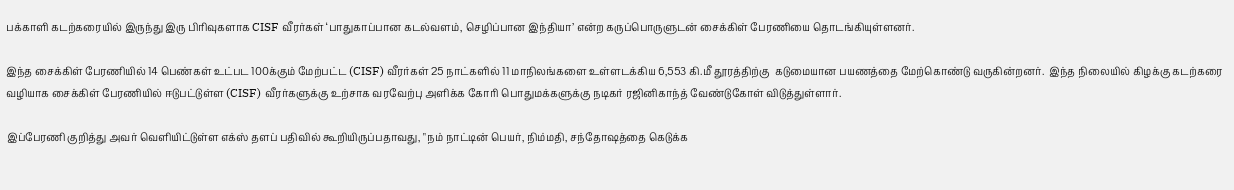பக்காளி கடற்கரையில் இருந்து இரு பிரிவுகளாக CISF வீரர்கள் ‘பாதுகாப்பான கடல்வளம், செழிப்பான இந்தியா’ என்ற கருப்பொருளுடன் சைக்கிள் பேரணியை தொடங்கியுள்ளனர்.

இந்த சைக்கிள் பேரணியில் 14 பெண்கள் உட்பட 100க்கும் மேற்பட்ட (CISF) வீரர்கள் 25 நாட்களில் 11 மாநிலங்களை உள்ளடக்கிய 6,553 கி.மீ தூரத்திற்கு  கடுமையான பயணத்தை மேற்கொண்டு வருகின்றனர்.  இந்த நிலையில் கிழக்கு கடற்கரை வழியாக சைக்கிள் பேரணியில் ஈடுபட்டுள்ள (CISF) வீரர்களுக்கு உற்சாக வரவேற்பு அளிக்க கோரி பொதுமக்களுக்கு நடிகர் ரஜினிகாந்த் வேண்டுகோள் விடுத்துள்ளார்.

இப்பேரணி குறித்து அவர் வெளியிட்டுள்ள எக்ஸ் தளப் பதிவில் கூறியிருப்பதாவது, "நம் நாட்டின் பெயர், நிம்மதி, சந்தோஷத்தை கெடுக்க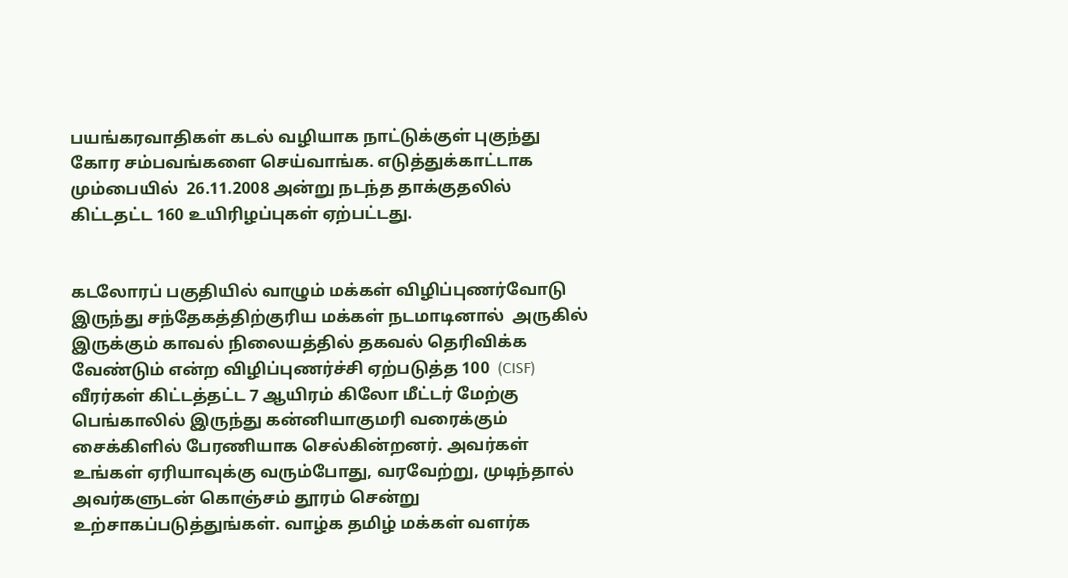பயங்கரவாதிகள் கடல் வழியாக நாட்டுக்குள் புகுந்து கோர சம்பவங்களை செய்வாங்க. எடுத்துக்காட்டாக மும்பையில்  26.11.2008 அன்று நடந்த தாக்குதலில் கிட்டதட்ட 160 உயிரிழப்புகள் ஏற்பட்டது.


கடலோரப் பகுதியில் வாழும் மக்கள் விழிப்புணர்வோடு இருந்து சந்தேகத்திற்குரிய மக்கள் நடமாடினால்  அருகில் இருக்கும் காவல் நிலையத்தில் தகவல் தெரிவிக்க வேண்டும் என்ற விழிப்புணர்ச்சி ஏற்படுத்த 100  (CISF) வீரர்கள் கிட்டத்தட்ட 7 ஆயிரம் கிலோ மீட்டர் மேற்கு பெங்காலில் இருந்து கன்னியாகுமரி வரைக்கும் சைக்கிளில் பேரணியாக செல்கின்றனர். அவர்கள் உங்கள் ஏரியாவுக்கு வரும்போது, வரவேற்று, முடிந்தால் அவர்களுடன் கொஞ்சம் தூரம் சென்று உற்சாகப்படுத்துங்கள். வாழ்க தமிழ் மக்கள் வளர்க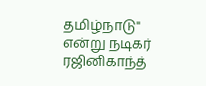தமிழ்நாடு" என்று நடிகர் ரஜினிகாந்த்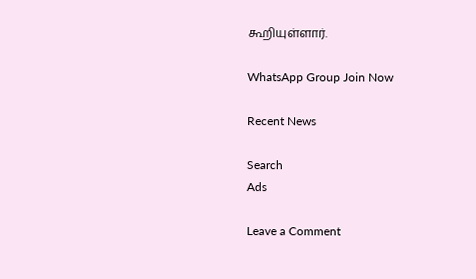கூறியுள்ளார்.

WhatsApp Group Join Now

Recent News

Search
Ads

Leave a Comment